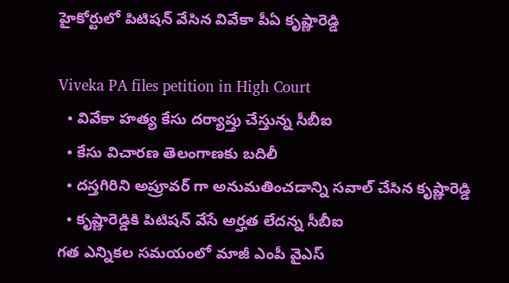హైకోర్టులో పిటిషన్ వేసిన వివేకా పీఏ కృష్ణారెడ్డి

Viveka PA files petition in High Court
  • వివేకా హత్య కేసు దర్యాప్తు చేస్తున్న సీబీఐ
  • కేసు విచారణ తెలంగాణకు బదిలీ
  • దస్తగిరిని అప్రూవర్ గా అనుమతించడాన్ని సవాల్ చేసిన కృష్ణారెడ్డి
  • కృష్ణారెడ్డికి పిటిషన్ వేసే అర్హత లేదన్న సీబీఐ
గత ఎన్నికల సమయంలో మాజీ ఎంపీ వైఎస్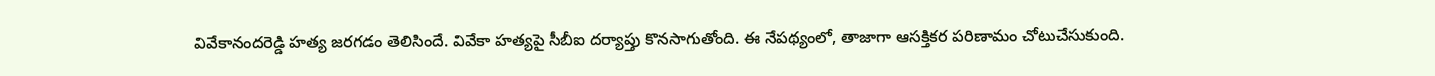వివేకానందరెడ్డి హత్య జరగడం తెలిసిందే. వివేకా హత్యపై సీబీఐ దర్యాప్తు కొనసాగుతోంది. ఈ నేపథ్యంలో, తాజాగా ఆసక్తికర పరిణామం చోటుచేసుకుంది.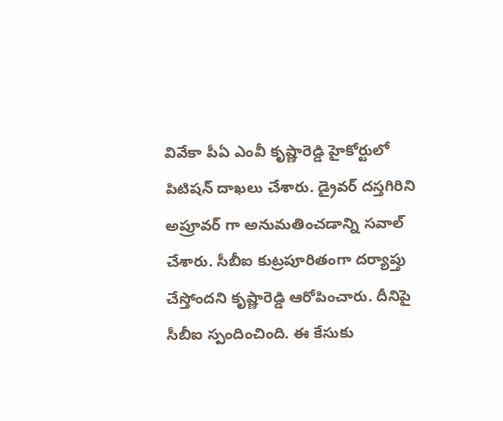వివేకా పీఏ ఎంవీ కృష్ణారెడ్డి హైకోర్టులో పిటిషన్ దాఖలు చేశారు. డ్రైవర్ దస్తగిరిని అప్రూవర్ గా అనుమతించడాన్ని సవాల్ చేశారు. సీబీఐ కుట్రపూరితంగా దర్యాప్తు చేస్తోందని కృష్ణారెడ్డి ఆరోపించారు. దీనిపై సీబీఐ స్పందించింది. ఈ కేసుకు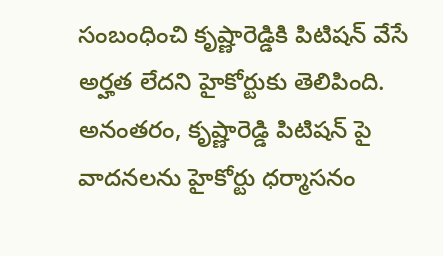సంబంధించి కృష్ణారెడ్డికి పిటిషన్ వేసే అర్హత లేదని హైకోర్టుకు తెలిపింది. అనంతరం, కృష్ణారెడ్డి పిటిషన్ పై వాదనలను హైకోర్టు ధర్మాసనం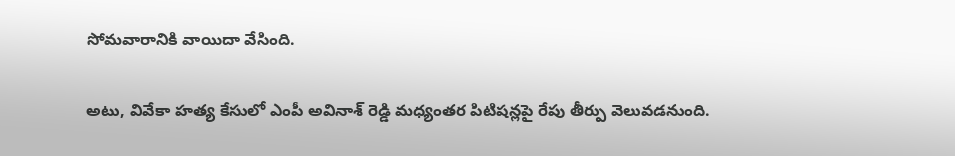సోమవారానికి వాయిదా వేసింది.

అటు, వివేకా హత్య కేసులో ఎంపీ అవినాశ్ రెడ్డి మధ్యంతర పిటిషన్లపై రేపు తీర్పు వెలువడనుంది.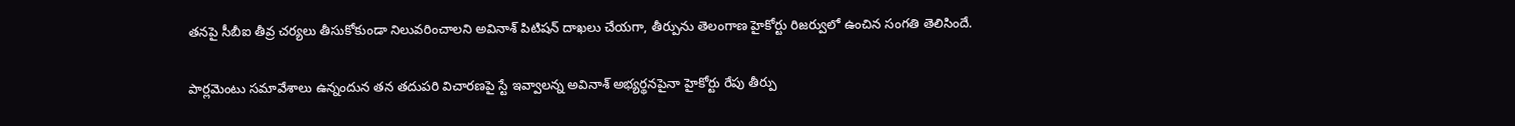తనపై సీబీఐ తీవ్ర చర్యలు తీసుకోకుండా నిలువరించాలని అవినాశ్ పిటిషన్ దాఖలు చేయగా, తీర్పును తెలంగాణ హైకోర్టు రిజర్వులో ఉంచిన సంగతి తెలిసిందే.

పార్లమెంటు సమావేశాలు ఉన్నందున తన తదుపరి విచారణపై స్టే ఇవ్వాలన్న అవినాశ్ అభ్యర్థనపైనా హైకోర్టు రేపు తీర్పు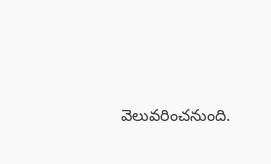వెలువరించనుంది.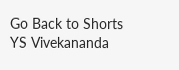Go Back to Shorts
YS Vivekananda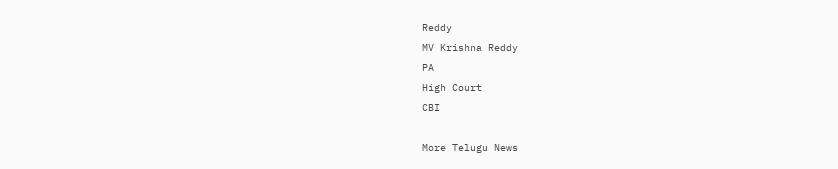Reddy
MV Krishna Reddy
PA
High Court
CBI

More Telugu News